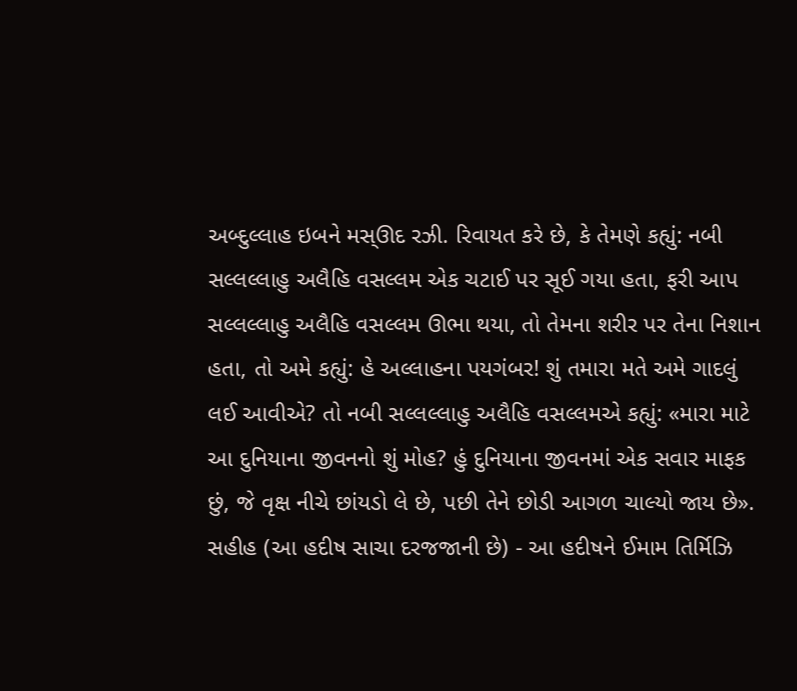અબ્દુલ્લાહ ઇબને મસ્ઊદ રઝી. રિવાયત કરે છે, કે તેમણે કહ્યું: નબી સલ્લલ્લાહુ અલૈહિ વસલ્લમ એક ચટાઈ પર સૂઈ ગયા હતા, ફરી આપ સલ્લલ્લાહુ અલૈહિ વસલ્લમ ઊભા થયા, તો તેમના શરીર પર તેના નિશાન હતા, તો અમે કહ્યું: હે અલ્લાહના પયગંબર! શું તમારા મતે અમે ગાદલું લઈ આવીએ? તો નબી સલ્લલ્લાહુ અલૈહિ વસલ્લમએ કહ્યું: «મારા માટે આ દુનિયાના જીવનનો શું મોહ? હું દુનિયાના જીવનમાં એક સવાર માફક છું, જે વૃક્ષ નીચે છાંયડો લે છે, પછી તેને છોડી આગળ ચાલ્યો જાય છે». સહીહ (આ હદીષ સાચા દરજજાની છે) - આ હદીષને ઈમામ તિર્મિઝિ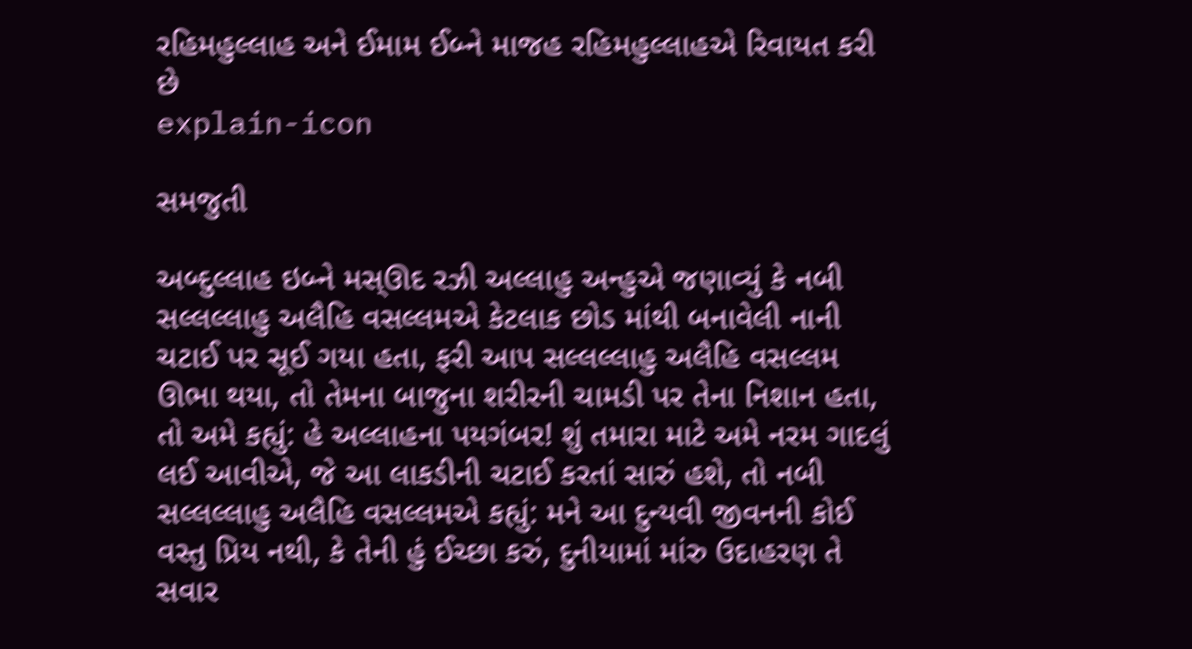રહિમહુલ્લાહ અને ઈમામ ઈબ્ને માજહ રહિમહુલ્લાહએ રિવાયત કરી છે
explain-icon

સમજુતી

અબ્દુલ્લાહ ઇબ્ને મસ્ઊદ રઝી અલ્લાહુ અન્હુએ જણાવ્યું કે નબી સલ્લલ્લાહુ અલૈહિ વસલ્લમએ કેટલાક છોડ માંથી બનાવેલી નાની ચટાઈ પર સૂઈ ગયા હતા, ફરી આપ સલ્લલ્લાહુ અલૈહિ વસલ્લમ ઊભા થયા, તો તેમના બાજુના શરીરની ચામડી પર તેના નિશાન હતા, તો અમે કહ્યું: હે અલ્લાહના પયગંબર! શું તમારા માટે અમે નરમ ગાદલું લઈ આવીએ, જે આ લાકડીની ચટાઈ કરતાં સારું હશે, તો નબી સલ્લલ્લાહુ અલૈહિ વસલ્લમએ કહ્યું: મને આ દુન્યવી જીવનની કોઈ વસ્તુ પ્રિય નથી, કે તેની હું ઈચ્છા કરું, દુનીયામાં માંરુ ઉદાહરણ તે સવાર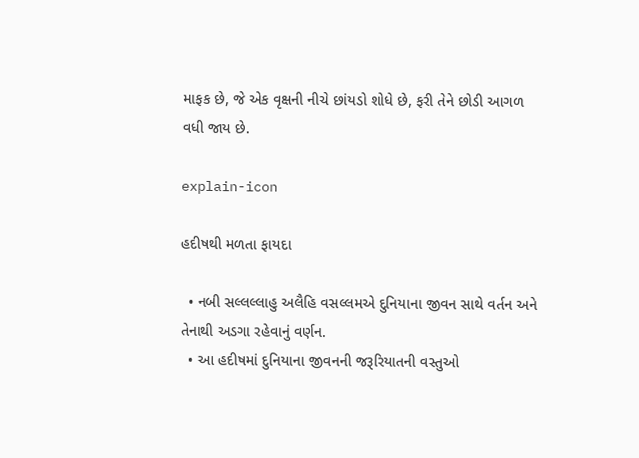માફક છે, જે એક વૃક્ષની નીચે છાંયડો શોધે છે, ફરી તેને છોડી આગળ વધી જાય છે.

explain-icon

હદીષથી મળતા ફાયદા

  • નબી સલ્લલ્લાહુ અલૈહિ વસલ્લમએ દુનિયાના જીવન સાથે વર્તન અને તેનાથી અડગા રહેવાનું વર્ણન.
  • આ હદીષમાં દુનિયાના જીવનની જરૂરિયાતની વસ્તુઓ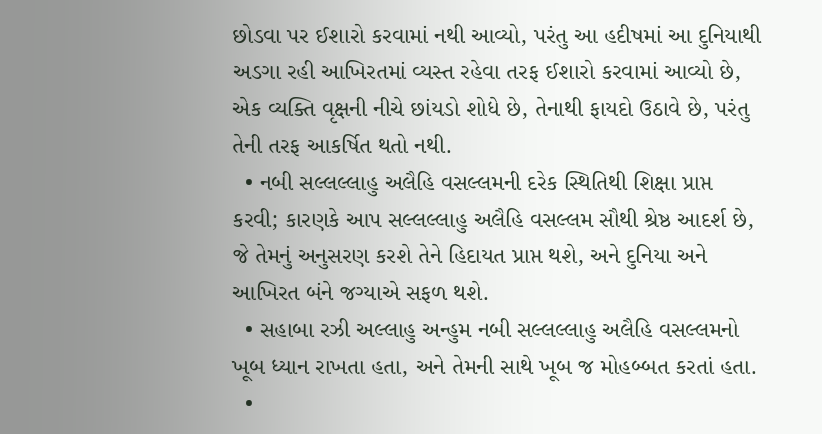છોડવા પર ઈશારો કરવામાં નથી આવ્યો, પરંતુ આ હદીષમાં આ દુનિયાથી અડગા રહી આખિરતમાં વ્યસ્ત રહેવા તરફ ઈશારો કરવામાં આવ્યો છે, એક વ્યક્તિ વૃક્ષની નીચે છાંયડો શોધે છે, તેનાથી ફાયદો ઉઠાવે છે, પરંતુ તેની તરફ આકર્ષિત થતો નથી.
  • નબી સલ્લલ્લાહુ અલૈહિ વસલ્લમની દરેક સ્થિતિથી શિક્ષા પ્રાપ્ત કરવી; કારણકે આપ સલ્લલ્લાહુ અલૈહિ વસલ્લમ સૌથી શ્રેષ્ઠ આદર્શ છે, જે તેમનું અનુસરણ કરશે તેને હિદાયત પ્રાપ્ત થશે, અને દુનિયા અને આખિરત બંને જગ્યાએ સફળ થશે.
  • સહાબા રઝી અલ્લાહુ અન્હુમ નબી સલ્લલ્લાહુ અલૈહિ વસલ્લમનો ખૂબ ધ્યાન રાખતા હતા, અને તેમની સાથે ખૂબ જ મોહબ્બત કરતાં હતા.
  •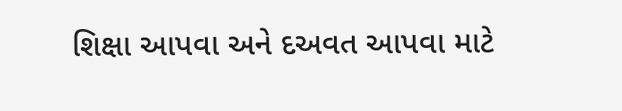શિક્ષા આપવા અને દઅવત આપવા માટે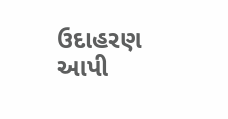ઉદાહરણ આપી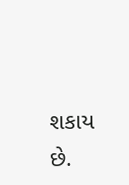શકાય છે.